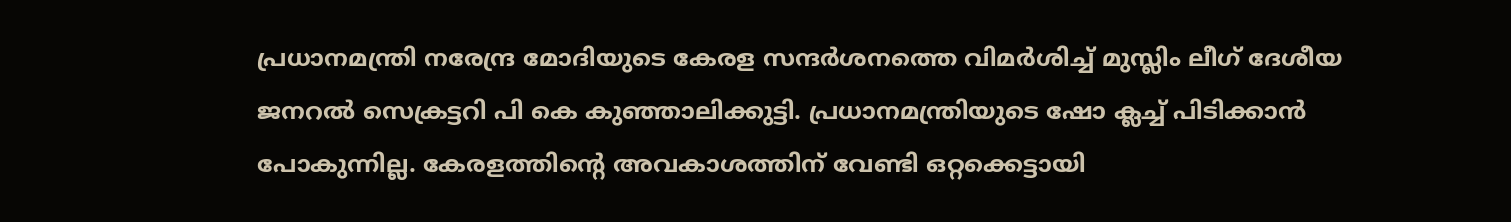പ്രധാനമന്ത്രി നരേന്ദ്ര മോദിയുടെ കേരള സന്ദർശനത്തെ വിമർശിച്ച് മുസ്ലിം ലീഗ് ദേശീയ ജനറൽ സെക്രട്ടറി പി കെ കുഞ്ഞാലിക്കുട്ടി. പ്രധാനമന്ത്രിയുടെ ഷോ ക്ലച്ച് പിടിക്കാൻ പോകുന്നില്ല. കേരളത്തിന്റെ അവകാശത്തിന് വേണ്ടി ഒറ്റക്കെട്ടായി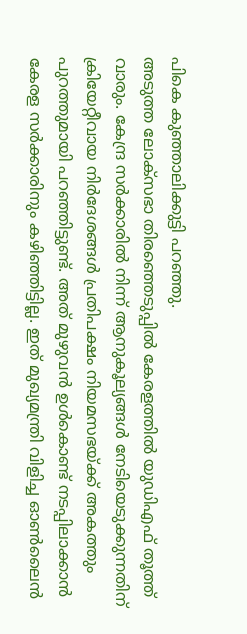പികെ കുഞ്ഞാലിക്കുട്ടി പറഞ്ഞു.
അടുത്ത ലോക്സഭാ തിരഞ്ഞെടുപ്പിൽ കേരളത്തിൽ യുഡിഎഫ് തൂത്ത് വാരും. കേന്ദ്ര സർക്കാരിൽ നിന്ന് ആനുകൂല്യങ്ങൾ നേടിയെടുക്കുന്നതിന് ക്രിയേറ്റീവായ നിർദേശങ്ങൾ പ്രതിപക്ഷം നിയമസഭയ്ക്ക് അകത്തും പുറത്തുമായി പറഞ്ഞിട്ടുണ്ട്. അത് മുഴുവൻ ഉൾകൊണ്ട് നടപ്പിലാക്കാൻ കേരള സർക്കാരിനും കഴിഞ്ഞിട്ടില്ല. ഇത് മുഖ്യമന്ത്രി വിളിച്ച ഓൺലൈൻ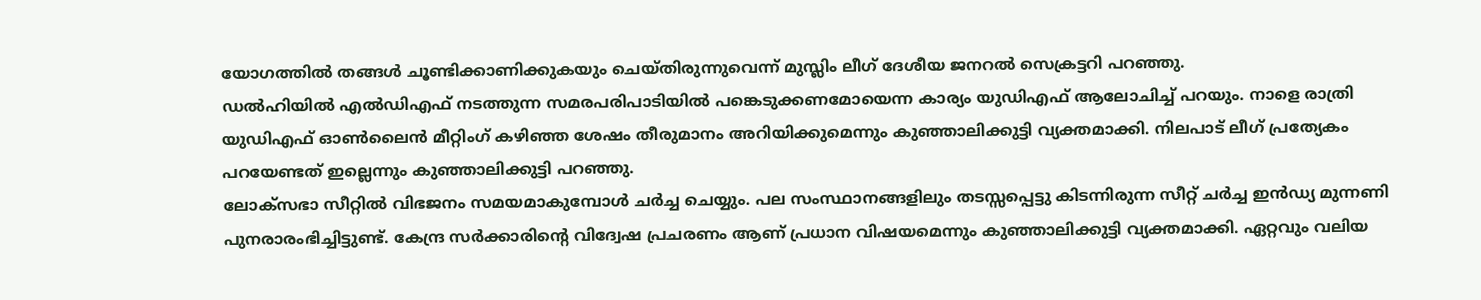യോഗത്തിൽ തങ്ങൾ ചൂണ്ടിക്കാണിക്കുകയും ചെയ്തിരുന്നുവെന്ന് മുസ്ലിം ലീഗ് ദേശീയ ജനറൽ സെക്രട്ടറി പറഞ്ഞു.
ഡൽഹിയിൽ എൽഡിഎഫ് നടത്തുന്ന സമരപരിപാടിയിൽ പങ്കെടുക്കണമോയെന്ന കാര്യം യുഡിഎഫ് ആലോചിച്ച് പറയും. നാളെ രാത്രി യുഡിഎഫ് ഓൺലൈൻ മീറ്റിംഗ് കഴിഞ്ഞ ശേഷം തീരുമാനം അറിയിക്കുമെന്നും കുഞ്ഞാലിക്കുട്ടി വ്യക്തമാക്കി. നിലപാട് ലീഗ് പ്രത്യേകം പറയേണ്ടത് ഇല്ലെന്നും കുഞ്ഞാലിക്കുട്ടി പറഞ്ഞു.
ലോക്സഭാ സീറ്റിൽ വിഭജനം സമയമാകുമ്പോൾ ചർച്ച ചെയ്യും. പല സംസ്ഥാനങ്ങളിലും തടസ്സപ്പെട്ടു കിടന്നിരുന്ന സീറ്റ് ചർച്ച ഇൻഡ്യ മുന്നണി പുനരാരംഭിച്ചിട്ടുണ്ട്. കേന്ദ്ര സർക്കാരിൻ്റെ വിദ്വേഷ പ്രചരണം ആണ് പ്രധാന വിഷയമെന്നും കുഞ്ഞാലിക്കുട്ടി വ്യക്തമാക്കി. ഏറ്റവും വലിയ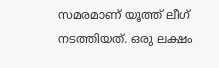സമരമാണ് യൂത്ത് ലീഗ് നടത്തിയത്. ഒരു ലക്ഷം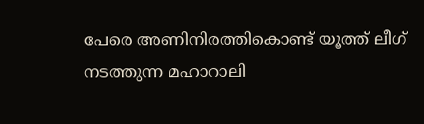പേരെ അണിനിരത്തികൊണ്ട് യൂത്ത് ലീഗ് നടത്തുന്ന മഹാറാലി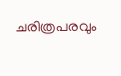ചരിത്രപരവും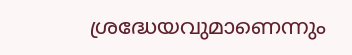ശ്രദ്ധേയവുമാണെന്നും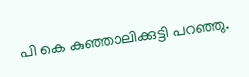പി കെ കുഞ്ഞാലിക്കുട്ടി പറഞ്ഞു.